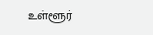உள்ளூர்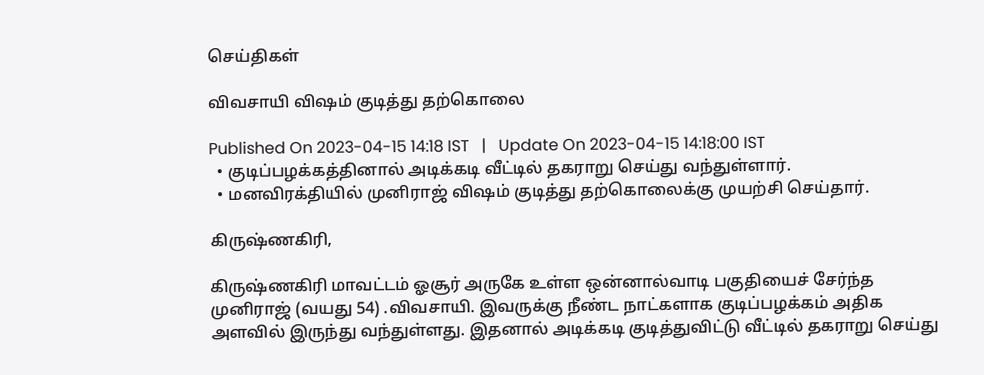செய்திகள்

விவசாயி விஷம் குடித்து தற்கொலை

Published On 2023-04-15 14:18 IST   |   Update On 2023-04-15 14:18:00 IST
  • குடிப்பழக்கத்தினால் அடிக்கடி வீட்டில் தகராறு செய்து வந்துள்ளார்.
  • மனவிரக்தியில் முனிராஜ் விஷம் குடித்து தற்கொலைக்கு முயற்சி செய்தார்.

கிருஷ்ணகிரி,

கிருஷ்ணகிரி மாவட்டம் ஓசூர் அருகே உள்ள ஒன்னால்வாடி பகுதியைச் சேர்ந்த முனிராஜ் (வயது 54) .விவசாயி. இவருக்கு நீண்ட நாட்களாக குடிப்பழக்கம் அதிக அளவில் இருந்து வந்துள்ளது. இதனால் அடிக்கடி குடித்துவிட்டு வீட்டில் தகராறு செய்து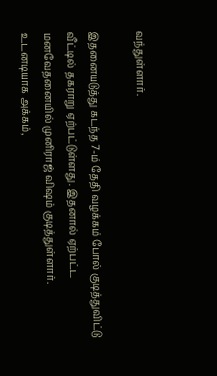வந்துள்ளார்.

இதனையடுத்து கடந்த 7-ம் தேதி வழக்கம் போல் குடித்துவிட்டு வீட்டில் தகராறு ஏற்பட்டுள்ளது. இதனால் ஏற்பட்ட மனவேதனையில் முனிராஜ் விஷம் குடித்துள்ளார். உடனடியாக அக்கம்,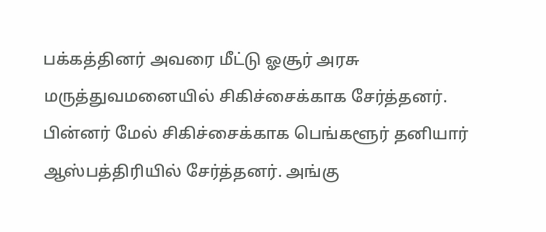பக்கத்தினர் அவரை மீட்டு ஓசூர் அரசு மருத்துவமனையில் சிகிச்சைக்காக சேர்த்தனர். பின்னர் மேல் சிகிச்சைக்காக பெங்களூர் தனியார் ஆஸ்பத்திரியில் சேர்த்தனர். அங்கு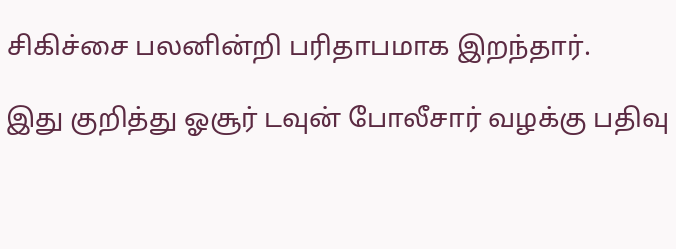சிகிச்சை பலனின்றி பரிதாபமாக இறந்தார்.

இது குறித்து ஓசூர் டவுன் போலீசார் வழக்கு பதிவு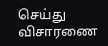செய்து விசாரணை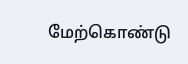மேற்கொண்டு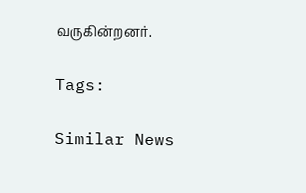வருகின்றனர்.

Tags:

Similar News